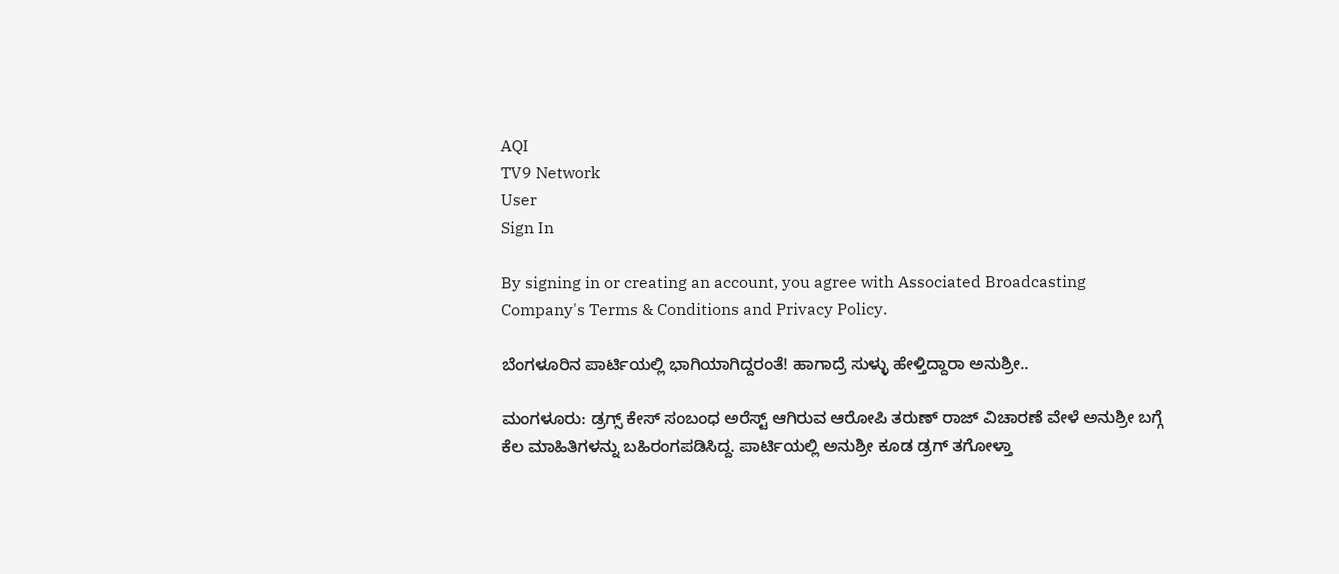AQI
TV9 Network
User
Sign In

By signing in or creating an account, you agree with Associated Broadcasting Company's Terms & Conditions and Privacy Policy.

ಬೆಂಗಳೂರಿನ ಪಾರ್ಟಿಯಲ್ಲಿ ಭಾಗಿಯಾಗಿದ್ದರಂತೆ! ಹಾಗಾದ್ರೆ ಸುಳ್ಳು ಹೇಳ್ತಿದ್ದಾರಾ ಅನುಶ್ರೀ..

ಮಂಗಳೂರು: ಡ್ರಗ್ಸ್ ಕೇಸ್ ಸಂಬಂಧ ಅರೆಸ್ಟ್ ಆಗಿರುವ ಆರೋಪಿ ತರುಣ್‌ ರಾಜ್ ವಿಚಾರಣೆ ವೇಳೆ ಅನುಶ್ರೀ ಬಗ್ಗೆ ಕೆಲ ಮಾಹಿತಿಗಳನ್ನು ಬಹಿರಂಗಪಡಿಸಿದ್ದ. ಪಾರ್ಟಿಯಲ್ಲಿ ಅನುಶ್ರೀ ಕೂಡ ಡ್ರಗ್ ತಗೋಳ್ತಾ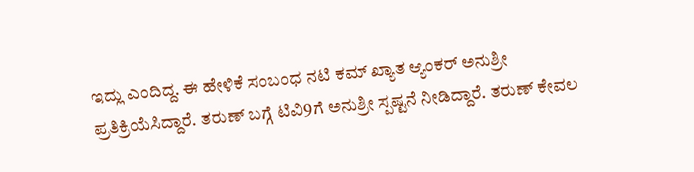ಇದ್ಲು ಎಂದಿದ್ದ. ಈ ಹೇಳಿಕೆ ಸಂಬಂಧ ನಟಿ ಕಮ್ ಖ್ಯಾತ ಆ್ಯಂಕರ್ ಅನುಶ್ರೀ ಪ್ರತಿಕ್ರಿಯೆಸಿದ್ದಾರೆ. ತರುಣ್ ಬಗ್ಗೆ ಟಿವಿ9ಗೆ ಅನುಶ್ರೀ ಸ್ಪಷ್ಟನೆ ನೀಡಿದ್ದಾರೆ. ತರುಣ್ ಕೇವಲ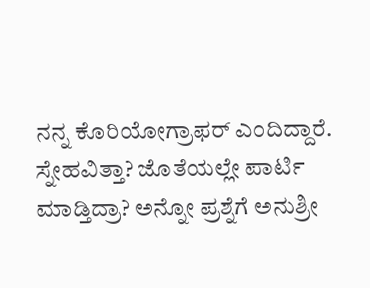ನನ್ನ ಕೊರಿಯೋಗ್ರಾಫರ್ ಎಂದಿದ್ದಾರೆ. ಸ್ನೇಹವಿತ್ತಾ? ಜೊತೆಯಲ್ಲೇ ಪಾರ್ಟಿ ಮಾಡ್ತಿದ್ರಾ? ಅನ್ನೋ ಪ್ರಶ್ನೆಗೆ ಅನುಶ್ರೀ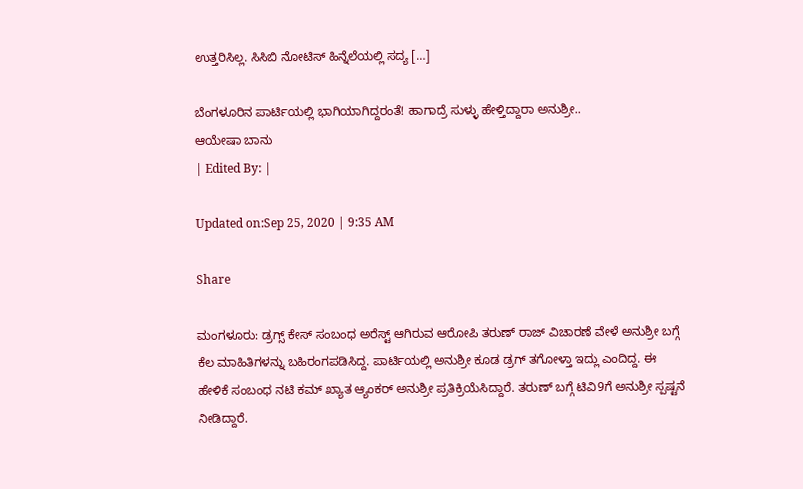ಉತ್ತರಿಸಿಲ್ಲ. ಸಿಸಿಬಿ ನೋಟಿಸ್ ಹಿನ್ನೆಲೆಯಲ್ಲಿ ಸದ್ಯ […]

ಬೆಂಗಳೂರಿನ ಪಾರ್ಟಿಯಲ್ಲಿ ಭಾಗಿಯಾಗಿದ್ದರಂತೆ! ಹಾಗಾದ್ರೆ ಸುಳ್ಳು ಹೇಳ್ತಿದ್ದಾರಾ ಅನುಶ್ರೀ..
ಆಯೇಷಾ ಬಾನು
| Edited By: |

Updated on:Sep 25, 2020 | 9:35 AM

Share

ಮಂಗಳೂರು: ಡ್ರಗ್ಸ್ ಕೇಸ್ ಸಂಬಂಧ ಅರೆಸ್ಟ್ ಆಗಿರುವ ಆರೋಪಿ ತರುಣ್‌ ರಾಜ್ ವಿಚಾರಣೆ ವೇಳೆ ಅನುಶ್ರೀ ಬಗ್ಗೆ ಕೆಲ ಮಾಹಿತಿಗಳನ್ನು ಬಹಿರಂಗಪಡಿಸಿದ್ದ. ಪಾರ್ಟಿಯಲ್ಲಿ ಅನುಶ್ರೀ ಕೂಡ ಡ್ರಗ್ ತಗೋಳ್ತಾ ಇದ್ಲು ಎಂದಿದ್ದ. ಈ ಹೇಳಿಕೆ ಸಂಬಂಧ ನಟಿ ಕಮ್ ಖ್ಯಾತ ಆ್ಯಂಕರ್ ಅನುಶ್ರೀ ಪ್ರತಿಕ್ರಿಯೆಸಿದ್ದಾರೆ. ತರುಣ್ ಬಗ್ಗೆ ಟಿವಿ9ಗೆ ಅನುಶ್ರೀ ಸ್ಪಷ್ಟನೆ ನೀಡಿದ್ದಾರೆ.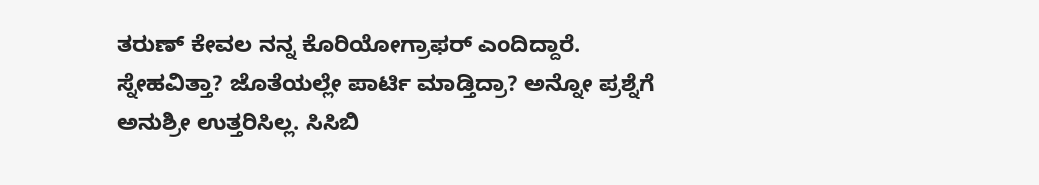ತರುಣ್ ಕೇವಲ ನನ್ನ ಕೊರಿಯೋಗ್ರಾಫರ್ ಎಂದಿದ್ದಾರೆ. ಸ್ನೇಹವಿತ್ತಾ? ಜೊತೆಯಲ್ಲೇ ಪಾರ್ಟಿ ಮಾಡ್ತಿದ್ರಾ? ಅನ್ನೋ ಪ್ರಶ್ನೆಗೆ ಅನುಶ್ರೀ ಉತ್ತರಿಸಿಲ್ಲ. ಸಿಸಿಬಿ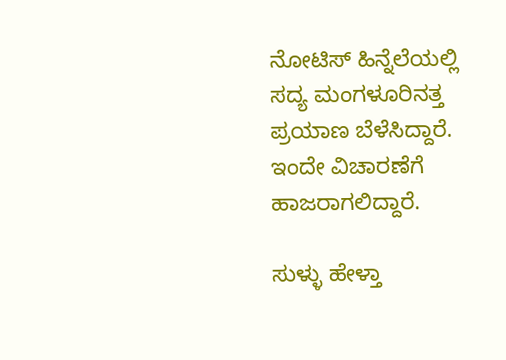ನೋಟಿಸ್ ಹಿನ್ನೆಲೆಯಲ್ಲಿ ಸದ್ಯ ಮಂಗಳೂರಿನತ್ತ ಪ್ರಯಾಣ ಬೆಳೆಸಿದ್ದಾರೆ. ಇಂದೇ ವಿಚಾರಣೆಗೆ ಹಾಜರಾಗಲಿದ್ದಾರೆ.

ಸುಳ್ಳು ಹೇಳ್ತಾ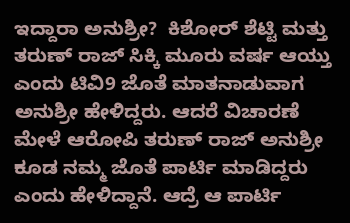ಇದ್ದಾರಾ ಅನುಶ್ರೀ?  ಕಿಶೋರ್ ಶೆಟ್ಟಿ ಮತ್ತು ತರುಣ್ ರಾಜ್ ಸಿಕ್ಕಿ ಮೂರು ವರ್ಷ ಆಯ್ತು ಎಂದು ಟಿವಿ9 ಜೊತೆ ಮಾತನಾಡುವಾಗ ಅನುಶ್ರೀ ಹೇಳಿದ್ದರು. ಆದರೆ ವಿಚಾರಣೆ ಮೇಳೆ ಆರೋಪಿ ತರುಣ್ ರಾಜ್ ಅನುಶ್ರೀ ಕೂಡ ನಮ್ಮ ಜೊತೆ ಪಾರ್ಟಿ ಮಾಡಿದ್ದರು ಎಂದು ಹೇಳಿದ್ದಾನೆ. ಆದ್ರೆ ಆ ಪಾರ್ಟಿ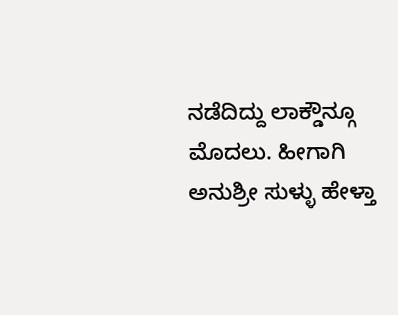ನಡೆದಿದ್ದು ಲಾಕ್ಡೌನ್ಗೂ ಮೊದಲು. ಹೀಗಾಗಿ ಅನುಶ್ರೀ ಸುಳ್ಳು ಹೇಳ್ತಾ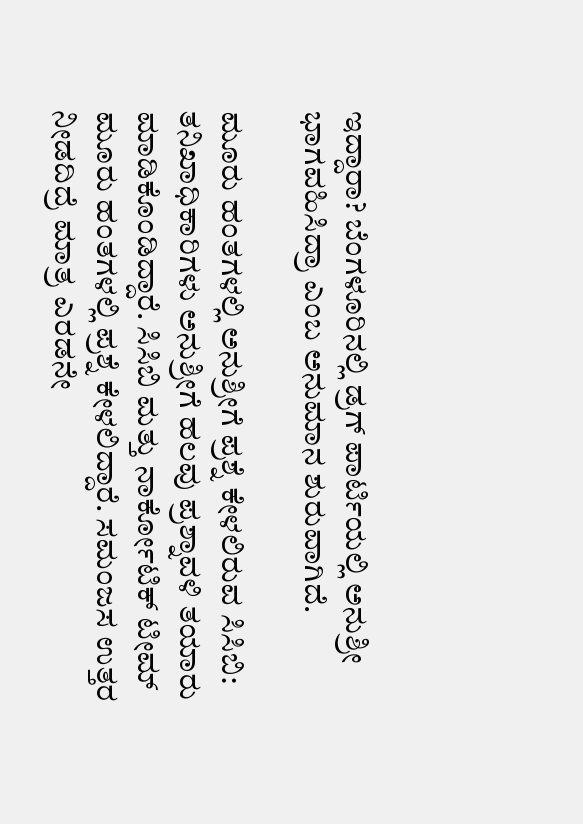ಇದ್ದಾರಾ? ಬೆಂಗಳೂರಿನಲ್ಲಿ ಡ್ರಗ್ ಪಾರ್ಟಿಯಲ್ಲಿ ಅನುಶ್ರೀ ಭಾಗವಹಿಸಿದ್ರಾ ಎಂಬ ಅನುಮಾನ ಶುರುವಾಗಿದೆ.

ಮೂರು ಹಂತಗಳಲ್ಲಿ ಅನುಶ್ರೀಗೆ ಪ್ರಶ್ನೆ ಕೇಳಲಿರುವ ಸಿಸಿಬಿ: ತನಿಖಾಧಿಕಾರಿಗಳು ಅನುಶ್ರೀಗೆ ಹಲವು ಪ್ರಶ್ನಾವಳಿ ತಯಾರು ಮಾಡಿಕೊಂಡಿದ್ದಾರೆ. ಸಿಸಿಬಿ ಮತ್ತು ನಾರ್ಕೋಟಿಕ್ ಟೀಮ್ ಮೂರು ಹಂತಗಳಲ್ಲಿ ಪ್ರಶ್ನೆ ಕೇಳಲಿದ್ದಾರೆ. ಸಮಂಜಸ ಉತ್ತರ ನೀಡದಿದ್ರೆ ಮಾತ್ರ ಎರಡನೇ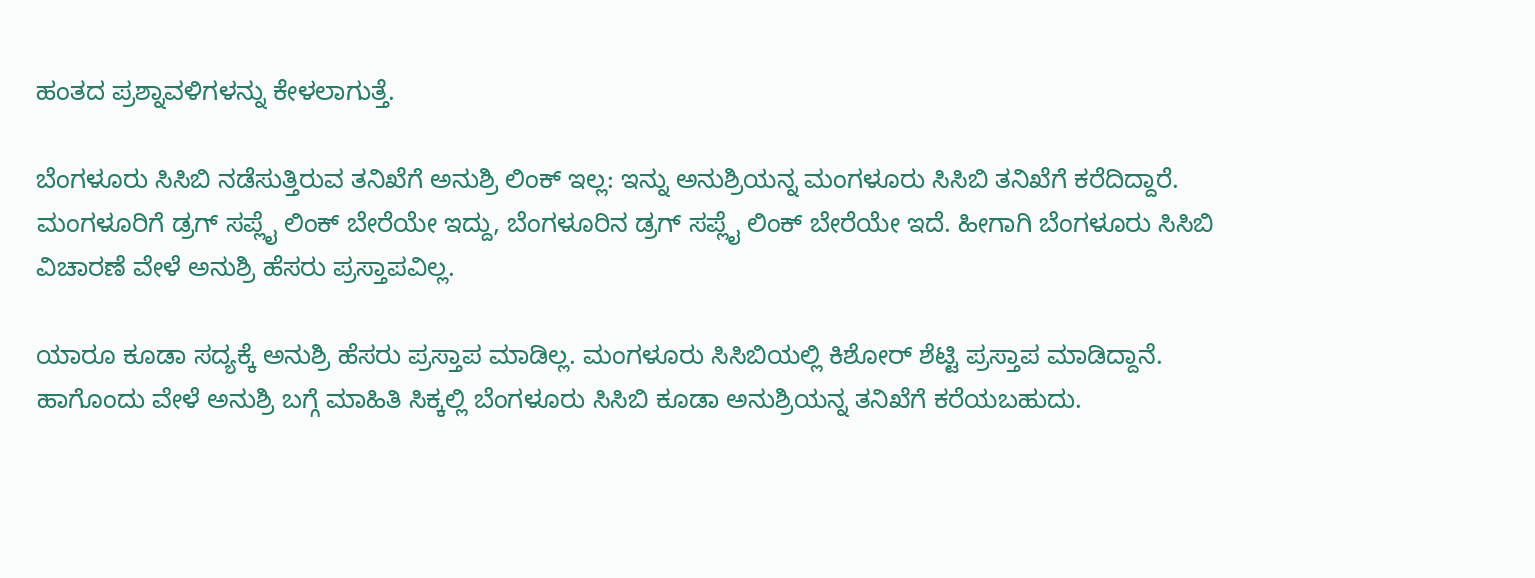ಹಂತದ ಪ್ರಶ್ನಾವಳಿಗಳನ್ನು ಕೇಳಲಾಗುತ್ತೆ.

ಬೆಂಗಳೂರು ಸಿಸಿಬಿ ನಡೆಸುತ್ತಿರುವ ತನಿಖೆಗೆ ಅನುಶ್ರಿ ಲಿಂಕ್ ಇಲ್ಲ: ಇನ್ನು ಅನುಶ್ರಿಯನ್ನ ಮಂಗಳೂರು ಸಿಸಿಬಿ ತನಿಖೆಗೆ ಕರೆದಿದ್ದಾರೆ. ಮಂಗಳೂರಿಗೆ ಡ್ರಗ್ ಸಪ್ಲೈ ಲಿಂಕ್ ಬೇರೆಯೇ ಇದ್ದು, ಬೆಂಗಳೂರಿನ ಡ್ರಗ್ ಸಪ್ಲೈ ಲಿಂಕ್ ಬೇರೆಯೇ ಇದೆ. ಹೀಗಾಗಿ ಬೆಂಗಳೂರು ಸಿಸಿಬಿ ವಿಚಾರಣೆ ವೇಳೆ ಅನುಶ್ರಿ ಹೆಸರು ಪ್ರಸ್ತಾಪವಿಲ್ಲ.

ಯಾರೂ ಕೂಡಾ ಸದ್ಯಕ್ಕೆ ಅನುಶ್ರಿ ಹೆಸರು ಪ್ರಸ್ತಾಪ ಮಾಡಿಲ್ಲ. ಮಂಗಳೂರು ಸಿಸಿಬಿಯಲ್ಲಿ ಕಿಶೋರ್ ಶೆಟ್ಟಿ ಪ್ರಸ್ತಾಪ ಮಾಡಿದ್ದಾನೆ. ಹಾಗೊಂದು ವೇಳೆ ಅನುಶ್ರಿ ಬಗ್ಗೆ ಮಾಹಿತಿ ಸಿಕ್ಕಲ್ಲಿ ಬೆಂಗಳೂರು ಸಿಸಿಬಿ ಕೂಡಾ ಅನುಶ್ರಿಯನ್ನ ತನಿಖೆಗೆ ಕರೆಯಬಹುದು.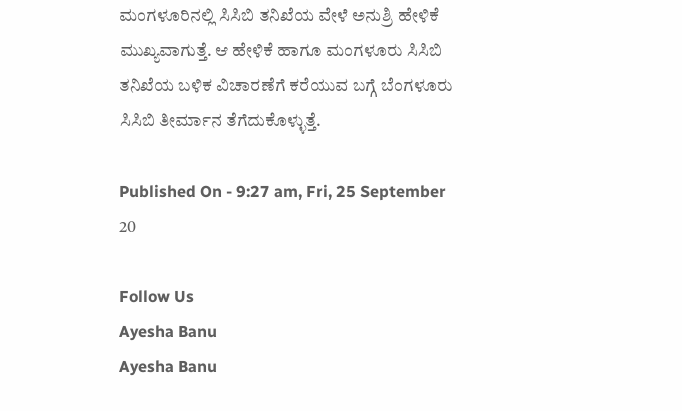ಮಂಗಳೂರಿನಲ್ಲಿ ಸಿಸಿಬಿ ತನಿಖೆಯ ವೇಳೆ ಅನುಶ್ರಿ ಹೇಳಿಕೆ ಮುಖ್ಯವಾಗುತ್ತೆ. ಆ ಹೇಳಿಕೆ ಹಾಗೂ ಮಂಗಳೂರು ಸಿಸಿಬಿ ತನಿಖೆಯ ಬಳಿಕ ವಿಚಾರಣೆಗೆ ಕರೆಯುವ ಬಗ್ಗೆ ಬೆಂಗಳೂರು ಸಿಸಿಬಿ ತೀರ್ಮಾನ ತೆಗೆದುಕೊಳ್ಳುತ್ತೆ.

Published On - 9:27 am, Fri, 25 September 20

Follow Us
Ayesha Banu
Ayesha Banu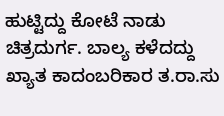ಹುಟ್ಟಿದ್ದು ಕೋಟೆ ನಾಡು ಚಿತ್ರದುರ್ಗ. ಬಾಲ್ಯ ಕಳೆದದ್ದು ಖ್ಯಾತ ಕಾದಂಬರಿಕಾರ ತ.ರಾ.ಸು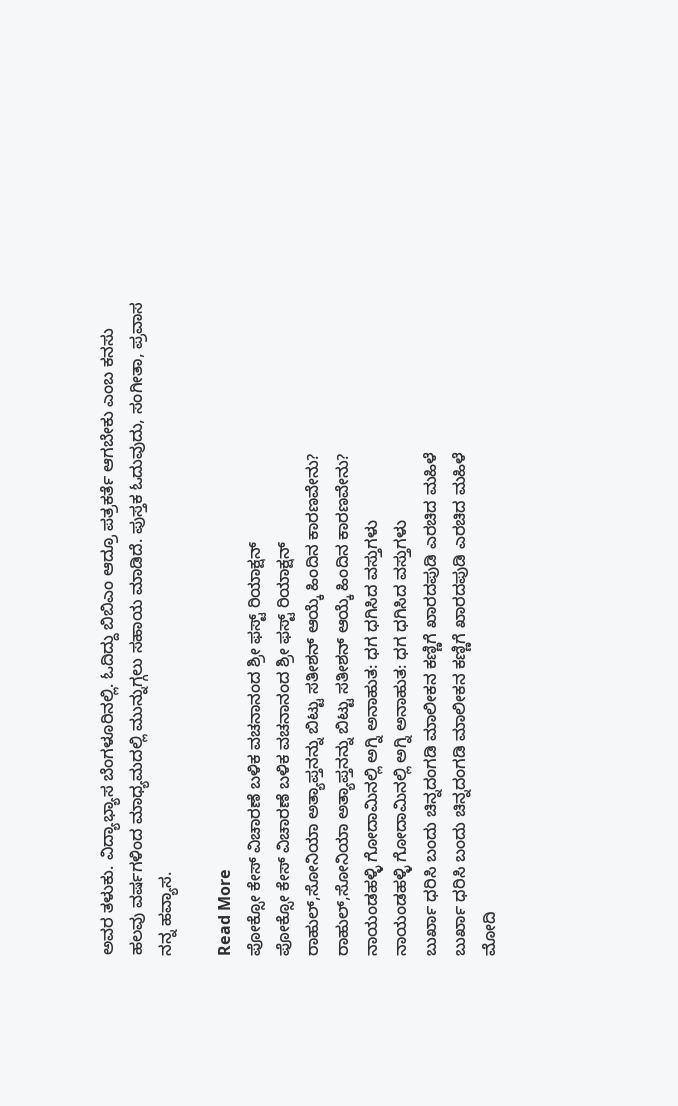ಅವರ ತಳುಕು. ವಿದ್ಯಾಭ್ಯಾಸ ಬೆಂಗಳೂರಿನಲ್ಲಿ. ಓದಿದ್ದು ಬಿಬಿಎಂ ಆದ್ರೂ ಪತ್ರಕರ್ತೆ ಆಗಬೇಕು ಎಂಬ ಕನಸು ಹಲವು ವರ್ಷಗಳಿಂದ ಮಾಧ್ಯಮದಲ್ಲಿ ಮುನ್ನುಗ್ಗಲು ಸಹಾಯ ಮಾಡಿದೆ. ಪುಸ್ತಕ ಓದುವುದು, ಸಂಗೀತಾ, ಪ್ರವಾಸ ನನ್ನ ಹವ್ಯಾಸ.

Read More
ಪೋಕ್ಸೋ ಕೇಸ್ ವಿಚಾರಣೆ ಬಳಿಕ ವಚನಾನಂದ ಶ್ರೀ ಫಸ್ಟ್ ರಿಯಾಕ್ಷನ್
ಪೋಕ್ಸೋ ಕೇಸ್ ವಿಚಾರಣೆ ಬಳಿಕ ವಚನಾನಂದ ಶ್ರೀ ಫಸ್ಟ್ ರಿಯಾಕ್ಷನ್
ರಾಹುಲ್,ಸೋನಿಯಾ ಅತ್ಯಾಪ್ತನನ್ನು ಬಿಟ್ಟು ಸತೀಶನ್ ಆಯ್ಕೆ ಹಿಂದಿನ ಕಾರಣವೇನು?
ರಾಹುಲ್,ಸೋನಿಯಾ ಅತ್ಯಾಪ್ತನನ್ನು ಬಿಟ್ಟು ಸತೀಶನ್ ಆಯ್ಕೆ ಹಿಂದಿನ ಕಾರಣವೇನು?
ನಾಯಂಡಹಳ್ಳಿ ಗೋದಾಮಿನಲ್ಲಿ ಅಗ್ನಿ ಅನಾಹುತ: ಧಗ ಧಗಿಸಿದ ವಸ್ತುಗಳು
ನಾಯಂಡಹಳ್ಳಿ ಗೋದಾಮಿನಲ್ಲಿ ಅಗ್ನಿ ಅನಾಹುತ: ಧಗ ಧಗಿಸಿದ ವಸ್ತುಗಳು
ಬುರ್ಖಾ ಧರಿಸಿ ಬಂದು ಚಿನ್ನದಂಗಡಿ ಮಾಲೀಕನ ಕಣ್ಣಿಗೆ ಖಾರದಪುಡಿ ಎರಚಿದ ಮಹಿಳೆ
ಬುರ್ಖಾ ಧರಿಸಿ ಬಂದು ಚಿನ್ನದಂಗಡಿ ಮಾಲೀಕನ ಕಣ್ಣಿಗೆ ಖಾರದಪುಡಿ ಎರಚಿದ ಮಹಿಳೆ
ಮೋದಿ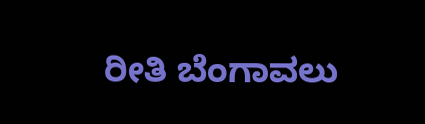ರೀತಿ ಬೆಂಗಾವಲು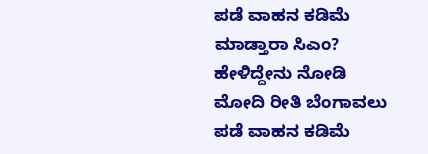ಪಡೆ ವಾಹನ ಕಡಿಮೆ ಮಾಡ್ತಾರಾ ಸಿಎಂ? ಹೇಳಿದ್ದೇನು ನೋಡಿ
ಮೋದಿ ರೀತಿ ಬೆಂಗಾವಲು ಪಡೆ ವಾಹನ ಕಡಿಮೆ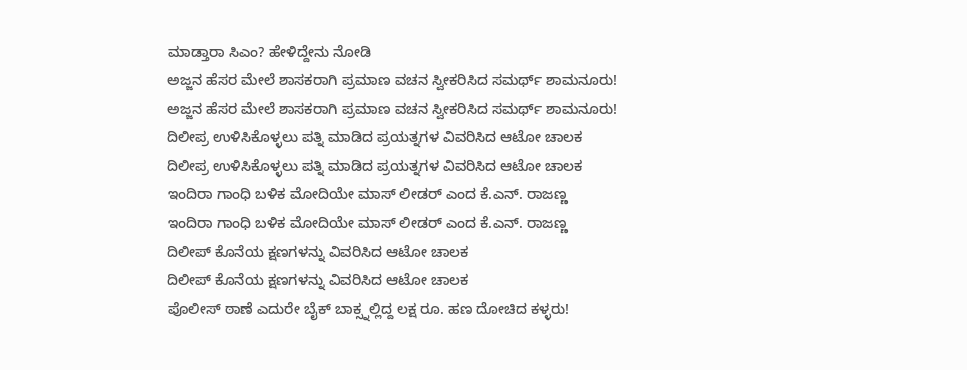ಮಾಡ್ತಾರಾ ಸಿಎಂ? ಹೇಳಿದ್ದೇನು ನೋಡಿ
ಅಜ್ಜನ ಹೆಸರ ಮೇಲೆ ಶಾಸಕರಾಗಿ ಪ್ರಮಾಣ ವಚನ ಸ್ವೀಕರಿಸಿದ ಸಮರ್ಥ್ ಶಾಮನೂರು!
ಅಜ್ಜನ ಹೆಸರ ಮೇಲೆ ಶಾಸಕರಾಗಿ ಪ್ರಮಾಣ ವಚನ ಸ್ವೀಕರಿಸಿದ ಸಮರ್ಥ್ ಶಾಮನೂರು!
ದಿಲೀಪ್ರ ಉಳಿಸಿಕೊಳ್ಳಲು ಪತ್ನಿ ಮಾಡಿದ ಪ್ರಯತ್ನಗಳ ವಿವರಿಸಿದ ಆಟೋ ಚಾಲಕ
ದಿಲೀಪ್ರ ಉಳಿಸಿಕೊಳ್ಳಲು ಪತ್ನಿ ಮಾಡಿದ ಪ್ರಯತ್ನಗಳ ವಿವರಿಸಿದ ಆಟೋ ಚಾಲಕ
ಇಂದಿರಾ ಗಾಂಧಿ ಬಳಿಕ ಮೋದಿಯೇ ಮಾಸ್ ಲೀಡರ್ ಎಂದ ಕೆ.ಎನ್. ರಾಜಣ್ಣ
ಇಂದಿರಾ ಗಾಂಧಿ ಬಳಿಕ ಮೋದಿಯೇ ಮಾಸ್ ಲೀಡರ್ ಎಂದ ಕೆ.ಎನ್. ರಾಜಣ್ಣ
ದಿಲೀಪ್ ಕೊನೆಯ ಕ್ಷಣಗಳನ್ನು ವಿವರಿಸಿದ ಆಟೋ ಚಾಲಕ
ದಿಲೀಪ್ ಕೊನೆಯ ಕ್ಷಣಗಳನ್ನು ವಿವರಿಸಿದ ಆಟೋ ಚಾಲಕ
ಪೊಲೀಸ್ ಠಾಣೆ ಎದುರೇ ಬೈಕ್ ಬಾಕ್ಸ್ನಲ್ಲಿದ್ದ ಲಕ್ಷ ರೂ. ಹಣ ದೋಚಿದ ಕಳ್ಳರು!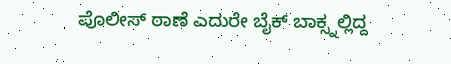ಪೊಲೀಸ್ ಠಾಣೆ ಎದುರೇ ಬೈಕ್ ಬಾಕ್ಸ್ನಲ್ಲಿದ್ದ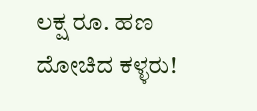ಲಕ್ಷ ರೂ. ಹಣ ದೋಚಿದ ಕಳ್ಳರು!